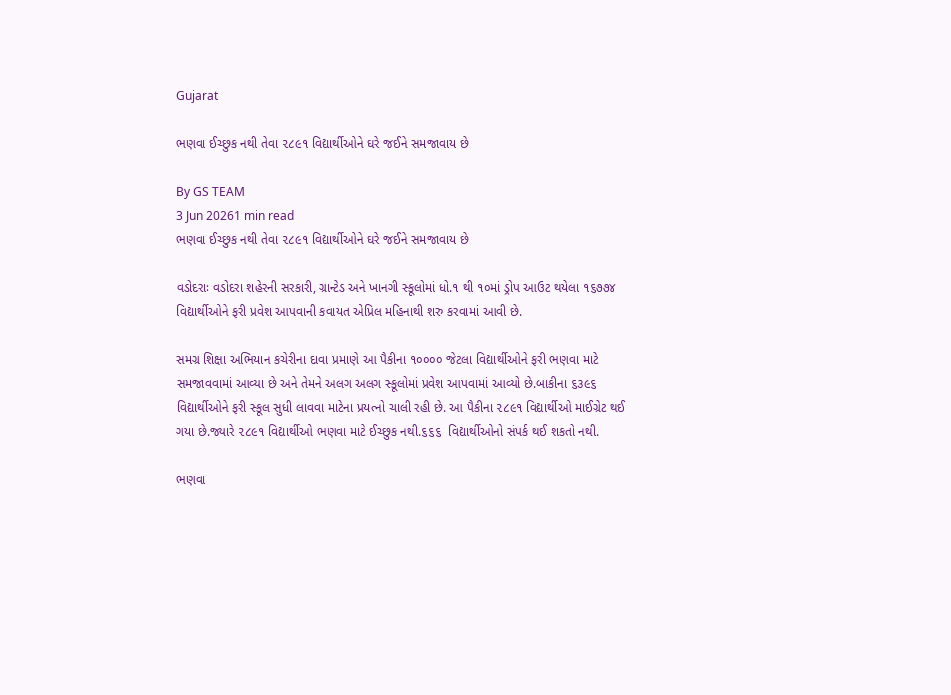Gujarat

ભણવા ઈચ્છુક નથી તેવા ૨૮૯૧ વિદ્યાર્થીઓને ઘરે જઈને સમજાવાય છે

By GS TEAM
3 Jun 20261 min read
ભણવા ઈચ્છુક નથી તેવા ૨૮૯૧ વિદ્યાર્થીઓને ઘરે જઈને સમજાવાય છે

વડોદરાઃ વડોદરા શહેરની સરકારી, ગ્રાન્ટેડ અને ખાનગી સ્કૂલોમાં ધો.૧ થી ૧૦માં ડ્રોપ આઉટ થયેલા ૧૬૭૭૪ વિદ્યાર્થીઓને ફરી પ્રવેશ આપવાની કવાયત એપ્રિલ મહિનાથી શરુ કરવામાં આવી છે.

સમગ્ર શિક્ષા અભિયાન કચેરીના દાવા પ્રમાણે આ પૈકીના ૧૦૦૦૦ જેટલા વિદ્યાર્થીઓને ફરી ભણવા માટે સમજાવવામાં આવ્યા છે અને તેમને અલગ અલગ સ્કૂલોમાં પ્રવેશ આપવામાં આવ્યો છે.બાકીના ૬૩૯૬ વિદ્યાર્થીઓને ફરી સ્કૂલ સુધી લાવવા માટેના પ્રયત્નો ચાલી રહી છે. આ પૈકીના ૨૮૯૧ વિદ્યાર્થીઓ માઈગ્રેટ થઈ ગયા છે.જ્યારે ૨૮૯૧ વિદ્યાર્થીઓ ભણવા માટે ઈચ્છુક નથી.૬૬૬  વિદ્યાર્થીઓનો સંપર્ક થઈ શકતો નથી.

ભણવા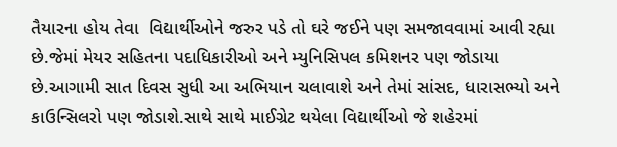તૈયારના હોય તેવા  વિદ્યાર્થીઓને જરુર પડે તો ઘરે જઈને પણ સમજાવવામાં આવી રહ્યા છે.જેમાં મેયર સહિતના પદાધિકારીઓ અને મ્યુનિસિપલ કમિશનર પણ જોડાયા છે.આગામી સાત દિવસ સુધી આ અભિયાન ચલાવાશે અને તેમાં સાંસદ, ધારાસભ્યો અને કાઉન્સિલરો પણ જોડાશે.સાથે સાથે માઈગ્રેટ થયેલા વિદ્યાર્થીઓ જે શહેરમાં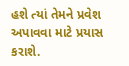હશે ત્યાં તેમને પ્રવેશ અપાવવા માટે પ્રયાસ કરાશે.